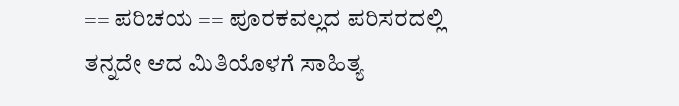== ಪರಿಚಯ == ಪೂರಕವಲ್ಲದ ಪರಿಸರದಲ್ಲಿ ತನ್ನದೇ ಆದ ಮಿತಿಯೊಳಗೆ ಸಾಹಿತ್ಯ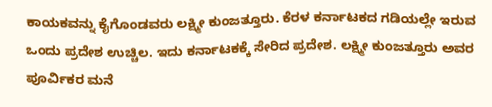ಕಾಯಕವನ್ನು ಕೈಗೊಂಡವರು ಲಕ್ಷ್ಮೀ ಕುಂಜತ್ತೂರು. ಕೆರಳ ಕರ್ನಾಟಕದ ಗಡಿಯಲ್ಲೇ ಇರುವ ಒಂದು ಪ್ರದೇಶ ಉಚ್ಚಿಲ. ಇದು ಕರ್ನಾಟಕಕ್ಕೆ ಸೇರಿದ ಪ್ರದೇಶ. ಲಕ್ಷ್ಮೀ ಕುಂಜತ್ತೂರು ಅವರ ಪೂರ್ವಿಕರ ಮನೆ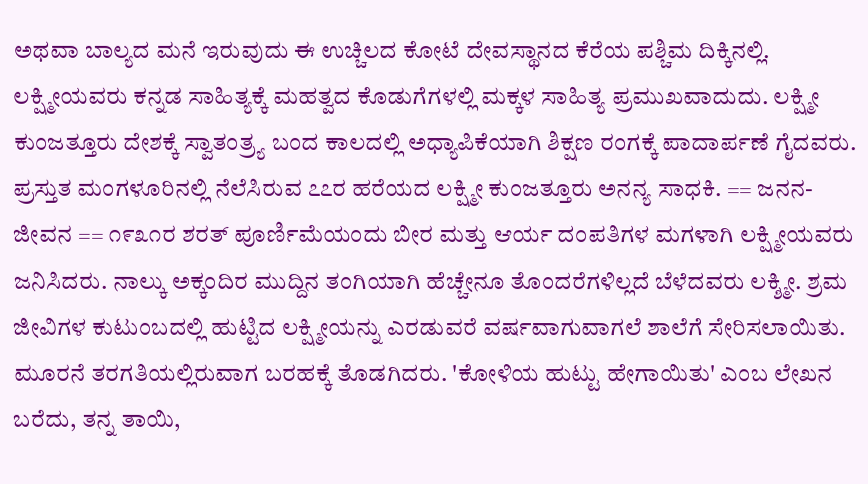ಅಥವಾ ಬಾಲ್ಯದ ಮನೆ ಇರುವುದು ಈ ಉಚ್ಚಿಲದ ಕೋಟೆ ದೇವಸ್ಥಾನದ ಕೆರೆಯ ಪಶ್ಚಿಮ ದಿಕ್ಕಿನಲ್ಲಿ. ಲಕ್ಷ್ಮೀಯವರು ಕನ್ನಡ ಸಾಹಿತ್ಯಕ್ಕೆ ಮಹತ್ವದ ಕೊಡುಗೆಗಳಲ್ಲಿ ಮಕ್ಕಳ ಸಾಹಿತ್ಯ ಪ್ರಮುಖವಾದುದು. ಲಕ್ಷ್ಮೀ ಕುಂಜತ್ತೂರು ದೇಶಕ್ಕೆ ಸ್ವಾತಂತ್ರ್ಯ ಬಂದ ಕಾಲದಲ್ಲಿ ಅಧ್ಯಾಪಿಕೆಯಾಗಿ ಶಿಕ್ಷಣ ರಂಗಕ್ಕೆ ಪಾದಾರ್ಪಣೆ ಗೈದವರು. ಪ್ರಸ್ತುತ ಮಂಗಳೂರಿನಲ್ಲಿ ನೆಲೆಸಿರುವ ೭೭ರ ಹರೆಯದ ಲಕ್ಷ್ಮೀ ಕುಂಜತ್ತೂರು ಅನನ್ಯ ಸಾಧಕಿ. == ಜನನ-ಜೀವನ == ೧೯೩೧ರ ಶರತ್ ಪೂರ್ಣಿಮೆಯಂದು ಬೀರ ಮತ್ತು ಆರ್ಯ ದಂಪತಿಗಳ ಮಗಳಾಗಿ ಲಕ್ಷ್ಮೀಯವರು ಜನಿಸಿದರು. ನಾಲ್ಕು ಅಕ್ಕಂದಿರ ಮುದ್ದಿನ ತಂಗಿಯಾಗಿ ಹೆಚ್ಚೇನೂ ತೊಂದರೆಗಳಿಲ್ಲದೆ ಬೆಳೆದವರು ಲಕ್ಶ್ಮೀ. ಶ್ರಮ ಜೀವಿಗಳ ಕುಟುಂಬದಲ್ಲಿ ಹುಟ್ಟಿದ ಲಕ್ಷ್ಮೀಯನ್ನು ಎರಡುವರೆ ವರ್ಷವಾಗುವಾಗಲೆ ಶಾಲೆಗೆ ಸೇರಿಸಲಾಯಿತು. ಮೂರನೆ ತರಗತಿಯಲ್ಲಿರುವಾಗ ಬರಹಕ್ಕೆ ತೊಡಗಿದರು. 'ಕೋಳಿಯ ಹುಟ್ಟು ಹೇಗಾಯಿತು' ಎಂಬ ಲೇಖನ ಬರೆದು, ತನ್ನ ತಾಯಿ,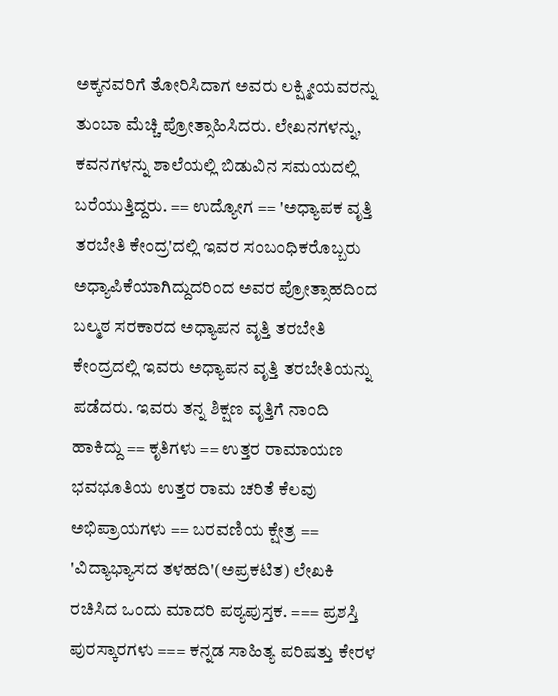ಅಕ್ಕನವರಿಗೆ ತೋರಿಸಿದಾಗ ಅವರು ಲಕ್ಷ್ಮೀಯವರನ್ನು ತುಂಬಾ ಮೆಚ್ಚಿ ಪ್ರೋತ್ಸಾಹಿಸಿದರು. ಲೇಖನಗಳನ್ನು, ಕವನಗಳನ್ನು ಶಾಲೆಯಲ್ಲಿ ಬಿಡುವಿನ ಸಮಯದಲ್ಲಿ ಬರೆಯುತ್ತಿದ್ದರು. == ಉದ್ಯೋಗ == 'ಅಧ್ಯಾಪಕ ವೃತ್ತಿ ತರಬೇತಿ ಕೇಂದ್ರ'ದಲ್ಲಿ ಇವರ ಸಂಬಂಧಿಕರೊಬ್ಬರು ಅಧ್ಯಾಪಿಕೆಯಾಗಿದ್ದುದರಿಂದ ಅವರ ಪ್ರೋತ್ಸಾಹದಿಂದ ಬಲ್ಮಠ ಸರಕಾರದ ಅಧ್ಯಾಪನ ವೃತ್ತಿ ತರಬೇತಿ ಕೇಂದ್ರದಲ್ಲಿ ಇವರು ಅಧ್ಯಾಪನ ವೃತ್ತಿ ತರಬೇತಿಯನ್ನು ಪಡೆದರು. ಇವರು ತನ್ನ ಶಿಕ್ಷಣ ವೃತ್ತಿಗೆ ನಾಂದಿ ಹಾಕಿದ್ದು == ಕೃತಿಗಳು == ಉತ್ತರ ರಾಮಾಯಣ ಭವಭೂತಿಯ ಉತ್ತರ ರಾಮ ಚರಿತೆ ಕೆಲವು ಅಭಿಪ್ರಾಯಗಳು == ಬರವಣಿಯ ಕ್ಷೇತ್ರ == 'ವಿದ್ಯಾಭ್ಯಾಸದ ತಳಹದಿ'(ಅಪ್ರಕಟಿತ) ಲೇಖಕಿ ರಚಿಸಿದ ಒಂದು ಮಾದರಿ ಪಠ್ಯಪುಸ್ತಕ. === ಪ್ರಶಸ್ತಿ ಪುರಸ್ಕಾರಗಳು === ಕನ್ನಡ ಸಾಹಿತ್ಯ ಪರಿಷತ್ತು ಕೇರಳ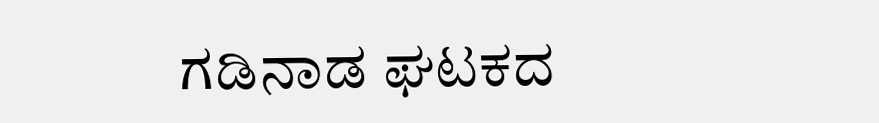ಗಡಿನಾಡ ಘಟಕದ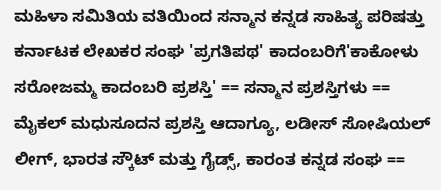ಮಹಿಳಾ ಸಮಿತಿಯ ವತಿಯಿಂದ ಸನ್ಮಾನ ಕನ್ನಡ ಸಾಹಿತ್ಯ ಪರಿಷತ್ತು ಕರ್ನಾಟಕ ಲೇಖಕರ ಸಂಘ 'ಪ್ರಗತಿಪಥ' ಕಾದಂಬರಿಗೆ'ಕಾಕೋಳು ಸರೋಜಮ್ಮ ಕಾದಂಬರಿ ಪ್ರಶಸ್ತಿ' == ಸನ್ಮಾನ ಪ್ರಶಸ್ತಿಗಳು == ಮೈಕಲ್ ಮಧುಸೂದನ ಪ್ರಶಸ್ತಿ ಆದಾಗ್ಯೂ, ಲಡೀಸ್ ಸೋಷಿಯಲ್ ಲೀಗ್, ಭಾರತ ಸ್ಕೌಟ್ ಮತ್ತು ಗೈಡ್ಸ್, ಕಾರಂತ ಕನ್ನಡ ಸಂಘ ==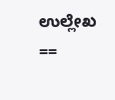ಉಲ್ಲೇಖ ==